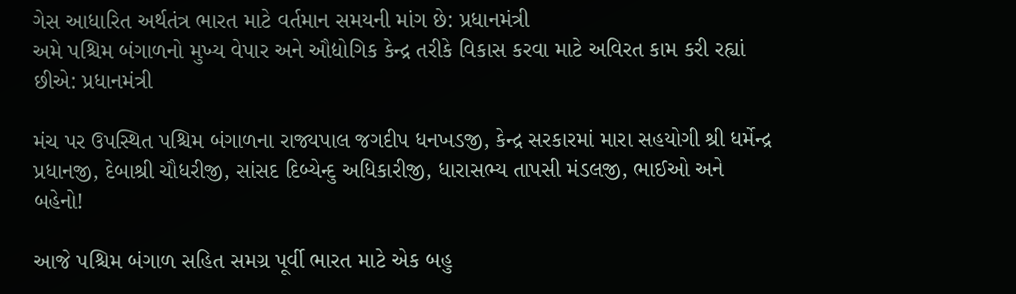ગેસ આધારિત અર્થતંત્ર ભારત માટે વર્તમાન સમયની માંગ છે: પ્રધાનમંત્રી
અમે પશ્ચિમ બંગાળનો મુખ્ય વેપાર અને ઔદ્યોગિક કેન્દ્ર તરીકે વિકાસ કરવા માટે અવિરત કામ કરી રહ્યાં છીએ: પ્રધાનમંત્રી

મંચ પર ઉપસ્થિત પશ્ચિમ બંગાળના રાજ્યપાલ જગદીપ ધનખડજી, કેન્દ્ર સરકારમાં મારા સહયોગી શ્રી ધર્મેન્દ્ર પ્રધાનજી, દેબાશ્રી ચૌધરીજી, સાંસદ દિબ્યેન્દુ અધિકારીજી, ધારાસભ્ય તાપસી મંડલજી, ભાઈઓ અને બહેનો!

આજે પશ્ચિમ બંગાળ સહિત સમગ્ર પૂર્વી ભારત માટે એક બહુ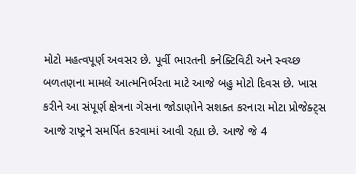મોટો મહત્વપૂર્ણ અવસર છે. પૂર્વી ભારતની કનેક્ટિવિટી અને સ્વચ્છ બળતણના મામલે આત્મનિર્ભરતા માટે આજે બહુ મોટો દિવસ છે. ખાસ કરીને આ સંપૂર્ણ ક્ષેત્રના ગેસના જોડાણોને સશક્ત કરનારા મોટા પ્રોજેક્ટ્સ આજે રાષ્ટ્રને સમર્પિત કરવામાં આવી રહ્યા છે. આજે જે 4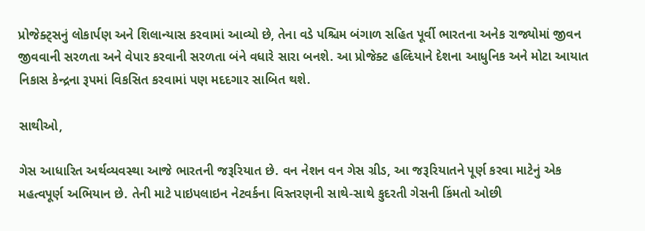પ્રોજેક્ટ્સનું લોકાર્પણ અને શિલાન્યાસ કરવામાં આવ્યો છે, તેના વડે પશ્ચિમ બંગાળ સહિત પૂર્વી ભારતના અનેક રાજ્યોમાં જીવન જીવવાની સરળતા અને વેપાર કરવાની સરળતા બંને વધારે સારા બનશે. આ પ્રોજેક્ટ હલ્દિયાને દેશના આધુનિક અને મોટા આયાત નિકાસ કેન્દ્રના રૂપમાં વિકસિત કરવામાં પણ મદદગાર સાબિત થશે.

સાથીઓ,

ગેસ આધારિત અર્થવ્યવસ્થા આજે ભારતની જરૂરિયાત છે. વન નેશન વન ગેસ ગ્રીડ, આ જરૂરિયાતને પૂર્ણ કરવા માટેનું એક મહત્વપૂર્ણ અભિયાન છે. તેની માટે પાઇપલાઇન નેટવર્કના વિસ્તરણની સાથે-સાથે કુદરતી ગેસની કિંમતો ઓછી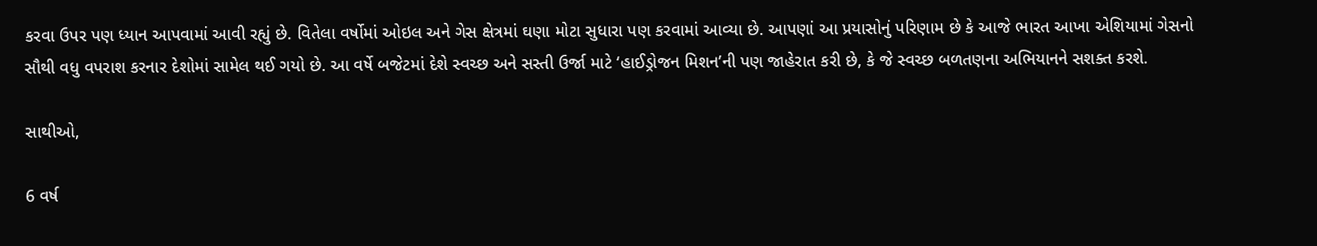કરવા ઉપર પણ ધ્યાન આપવામાં આવી રહ્યું છે. વિતેલા વર્ષોમાં ઓઇલ અને ગેસ ક્ષેત્રમાં ઘણા મોટા સુધારા પણ કરવામાં આવ્યા છે. આપણાં આ પ્રયાસોનું પરિણામ છે કે આજે ભારત આખા એશિયામાં ગેસનો સૌથી વધુ વપરાશ કરનાર દેશોમાં સામેલ થઈ ગયો છે. આ વર્ષે બજેટમાં દેશે સ્વચ્છ અને સસ્તી ઉર્જા માટે ‘હાઈડ્રોજન મિશન’ની પણ જાહેરાત કરી છે, કે જે સ્વચ્છ બળતણના અભિયાનને સશક્ત કરશે.

સાથીઓ,

6 વર્ષ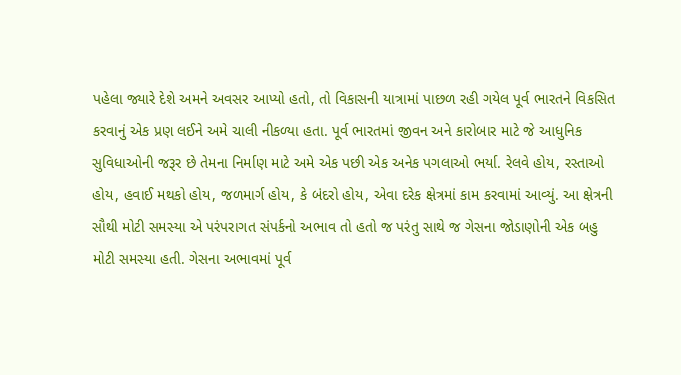પહેલા જ્યારે દેશે અમને અવસર આપ્યો હતો, તો વિકાસની યાત્રામાં પાછળ રહી ગયેલ પૂર્વ ભારતને વિકસિત કરવાનું એક પ્રણ લઈને અમે ચાલી નીકળ્યા હતા. પૂર્વ ભારતમાં જીવન અને કારોબાર માટે જે આધુનિક સુવિધાઓની જરૂર છે તેમના નિર્માણ માટે અમે એક પછી એક અનેક પગલાઓ ભર્યા. રેલવે હોય, રસ્તાઓ હોય, હવાઈ મથકો હોય, જળમાર્ગ હોય, કે બંદરો હોય, એવા દરેક ક્ષેત્રમાં કામ કરવામાં આવ્યું. આ ક્ષેત્રની સૌથી મોટી સમસ્યા એ પરંપરાગત સંપર્કનો અભાવ તો હતો જ પરંતુ સાથે જ ગેસના જોડાણોની એક બહુ મોટી સમસ્યા હતી. ગેસના અભાવમાં પૂર્વ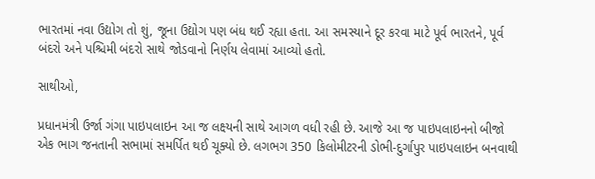ભારતમાં નવા ઉદ્યોગ તો શું, જૂના ઉદ્યોગ પણ બંધ થઈ રહ્યા હતા. આ સમસ્યાને દૂર કરવા માટે પૂર્વ ભારતને, પૂર્વ બંદરો અને પશ્ચિમી બંદરો સાથે જોડવાનો નિર્ણય લેવામાં આવ્યો હતો.

સાથીઓ,

પ્રધાનમંત્રી ઉર્જા ગંગા પાઇપલાઇન આ જ લક્ષ્યની સાથે આગળ વધી રહી છે. આજે આ જ પાઇપલાઇનનો બીજો એક ભાગ જનતાની સભામાં સમર્પિત થઈ ચૂક્યો છે. લગભગ 350 કિલોમીટરની ડોભી-દુર્ગાપુર પાઇપલાઇન બનવાથી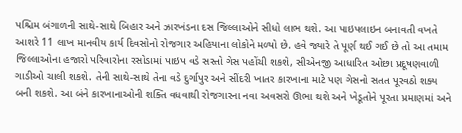પશ્ચિમ બંગાળની સાથે-સાથે બિહાર અને ઝારખંડના દસ જિલ્લાઓને સીધો લાભ થશે. આ પાઇપલાઇન બનાવતી વખતે આશરે 11 લાખ માનવીય કાર્ય દિવસોનો રોજગાર અહિયાના લોકોને મળ્યો છે. હવે જ્યારે તે પૂર્ણ થઈ ગઈ છે તો આ તમામ જિલ્લાઓના હજારો પરિવારોના રસોડામાં પાઇપ વડે સસ્તો ગેસ પહોંચી શકશે, સીએનજી આધારિત ઓછા પ્રદૂષણવાળી ગાડીઓ ચાલી શકશે. તેની સાથે-સાથે તેના વડે દુર્ગાપુર અને સીંદરી ખાતર કારખાના માટે પણ ગેસનો સતત પૂરવઠો શક્ય બની શકશે. આ બંને કારખાનાઓની શક્તિ વધવાથી રોજગારના નવા અવસરો ઊભા થશે અને ખેડૂતોને પૂરતા પ્રમાણમાં અને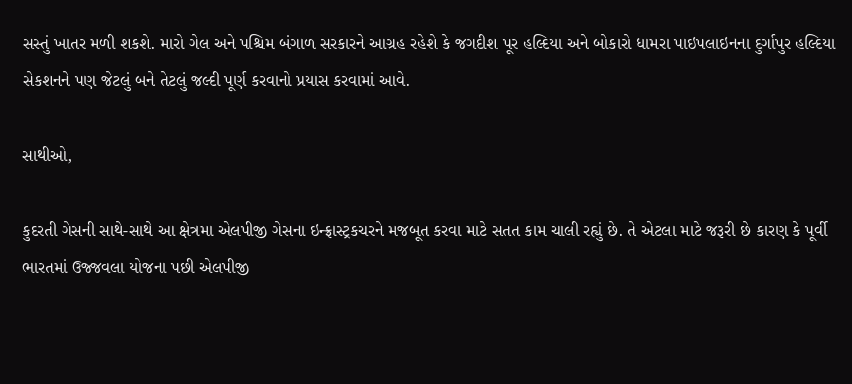સસ્તું ખાતર મળી શકશે. મારો ગેલ અને પશ્ચિમ બંગાળ સરકારને આગ્રહ રહેશે કે જગદીશ પૂર હલ્દિયા અને બોકારો ધામરા પાઇપલાઇનના દુર્ગાપુર હલ્દિયા સેકશનને પણ જેટલું બને તેટલું જલ્દી પૂર્ણ કરવાનો પ્રયાસ કરવામાં આવે.

સાથીઓ,

કુદરતી ગેસની સાથે-સાથે આ ક્ષેત્રમા એલપીજી ગેસના ઇન્ફ્રાસ્ટ્રકચરને મજબૂત કરવા માટે સતત કામ ચાલી રહ્યું છે. તે એટલા માટે જરૂરી છે કારણ કે પૂર્વી ભારતમાં ઉજ્જવલા યોજના પછી એલપીજી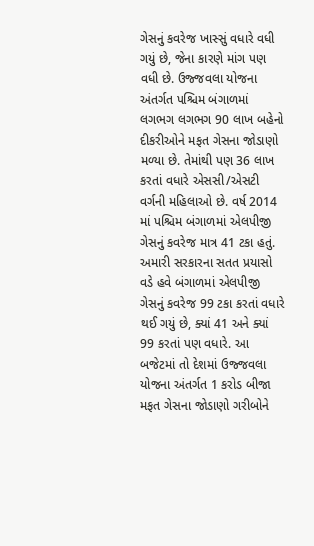ગેસનું કવરેજ ખાસ્સું વધારે વધી ગયું છે, જેના કારણે માંગ પણ વધી છે. ઉજ્જવલા યોજના અંતર્ગત પશ્ચિમ બંગાળમાં લગભગ લગભગ 90 લાખ બહેનો દીકરીઓને મફત ગેસના જોડાણો મળ્યા છે. તેમાંથી પણ 36 લાખ કરતાં વધારે એસસી/એસટી વર્ગની મહિલાઓ છે. વર્ષ 2014 માં પશ્ચિમ બંગાળમાં એલપીજી ગેસનું કવરેજ માત્ર 41 ટકા હતું. અમારી સરકારના સતત પ્રયાસો વડે હવે બંગાળમાં એલપીજી ગેસનું કવરેજ 99 ટકા કરતાં વધારે થઈ ગયું છે, ક્યાં 41 અને ક્યાં 99 કરતાં પણ વધારે. આ બજેટમાં તો દેશમાં ઉજ્જવલા યોજના અંતર્ગત 1 કરોડ બીજા મફત ગેસના જોડાણો ગરીબોને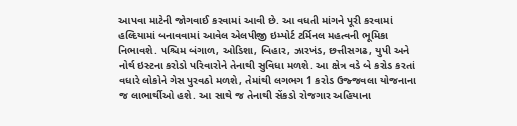આપવા માટેની જોગવાઈ કરવામાં આવી છે. આ વધતી માંગને પૂરી કરવામાં હલ્દિયામાં બનાવવામાં આવેલ એલપીજી ઇમ્પોર્ટ ટર્મિનલ મહત્વની ભૂમિકા નિભાવશે. પશ્ચિમ બંગાળ, ઓડિશા, બિહાર, ઝારખંડ, છત્તીસગઢ, યુપી અને નોર્થ ઇસ્ટના કરોડો પરિવારોને તેનાથી સુવિધા મળશે. આ ક્ષેત્ર વડે બે કરોડ કરતાં વધારે લોકોને ગેસ પુરવઠો મળશે, તેમાંથી લગભગ 1 કરોડ ઉજ્જવલા યોજનાના જ લાભાર્થીઓ હશે. આ સાથે જ તેનાથી સેંકડો રોજગાર અહિયાના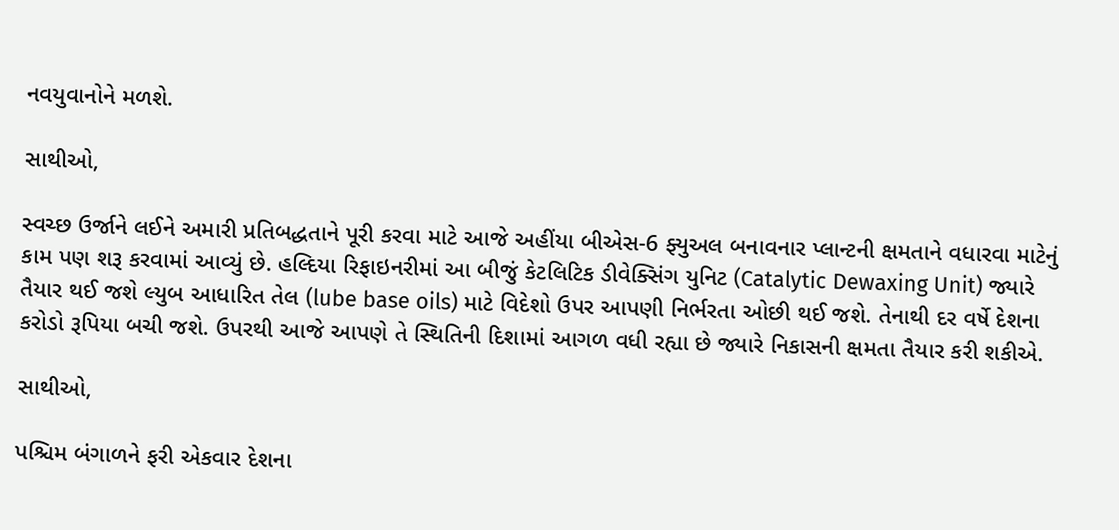નવયુવાનોને મળશે.

સાથીઓ,

સ્વચ્છ ઉર્જાને લઈને અમારી પ્રતિબદ્ધતાને પૂરી કરવા માટે આજે અહીંયા બીએસ-6 ફ્યુઅલ બનાવનાર પ્લાન્ટની ક્ષમતાને વધારવા માટેનું કામ પણ શરૂ કરવામાં આવ્યું છે. હલ્દિયા રિફાઇનરીમાં આ બીજું કેટલિટિક ડીવેક્સિંગ યુનિટ (Catalytic Dewaxing Unit) જ્યારે તૈયાર થઈ જશે લ્યુબ આધારિત તેલ (lube base oils) માટે વિદેશો ઉપર આપણી નિર્ભરતા ઓછી થઈ જશે. તેનાથી દર વર્ષે દેશના કરોડો રૂપિયા બચી જશે. ઉપરથી આજે આપણે તે સ્થિતિની દિશામાં આગળ વધી રહ્યા છે જ્યારે નિકાસની ક્ષમતા તૈયાર કરી શકીએ.

સાથીઓ,

પશ્ચિમ બંગાળને ફરી એકવાર દેશના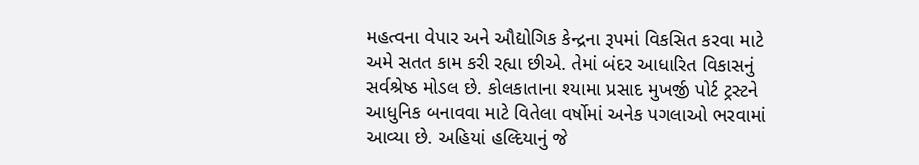મહત્વના વેપાર અને ઔદ્યોગિક કેન્દ્રના રૂપમાં વિકસિત કરવા માટે અમે સતત કામ કરી રહ્યા છીએ. તેમાં બંદર આધારિત વિકાસનું સર્વશ્રેષ્ઠ મોડલ છે. કોલકાતાના શ્યામા પ્રસાદ મુખર્જી પોર્ટ ટ્રસ્ટને આધુનિક બનાવવા માટે વિતેલા વર્ષોમાં અનેક પગલાઓ ભરવામાં આવ્યા છે. અહિયાં હલ્દિયાનું જે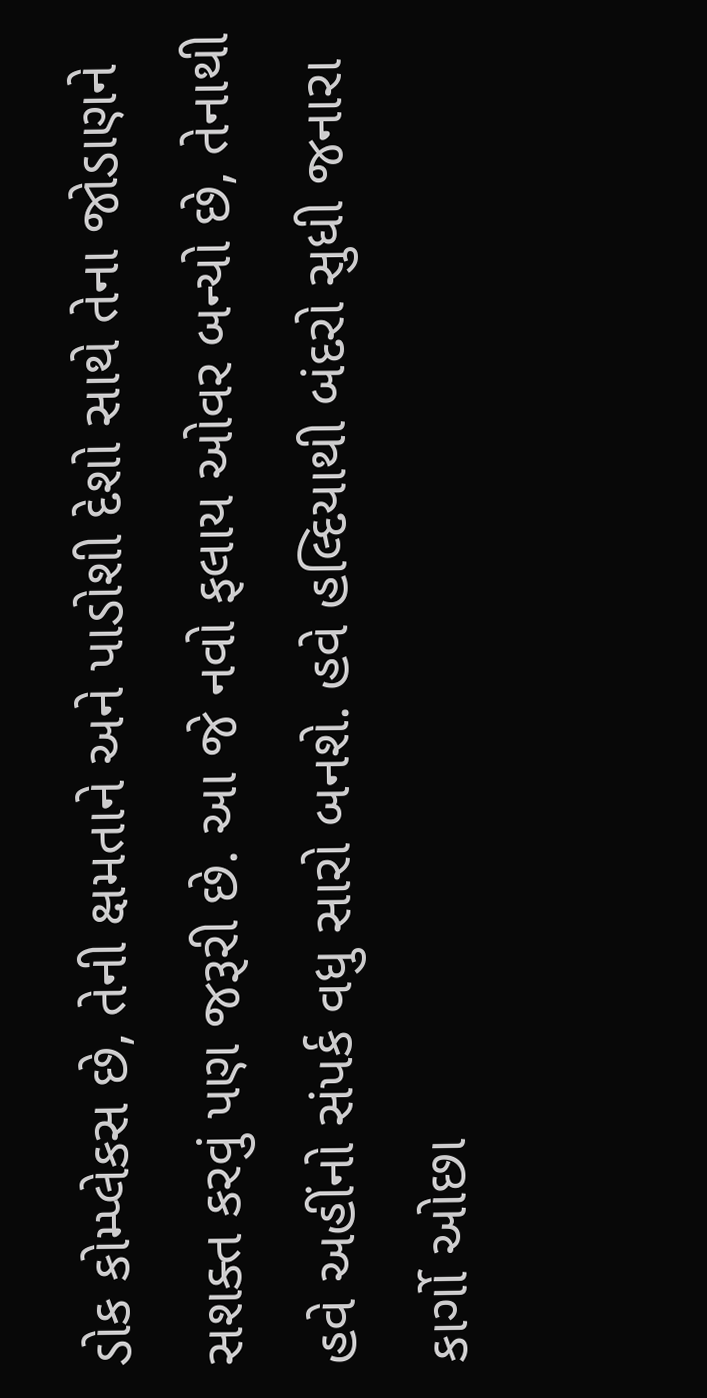ડોક કોમ્પ્લેકસ છે, તેની ક્ષમતાને અને પાડોશી દેશો સાથે તેના જોડાણને સશક્ત કરવું પણ જરૂરી છે. આ જે નવો ફલાય ઓવર બન્યો છે, તેનાથી હવે અહીંનો સંપર્ક વધુ સારો બનશે. હવે હલ્દિયાથી બંદરો સુધી જનારા કાર્ગો ઓછા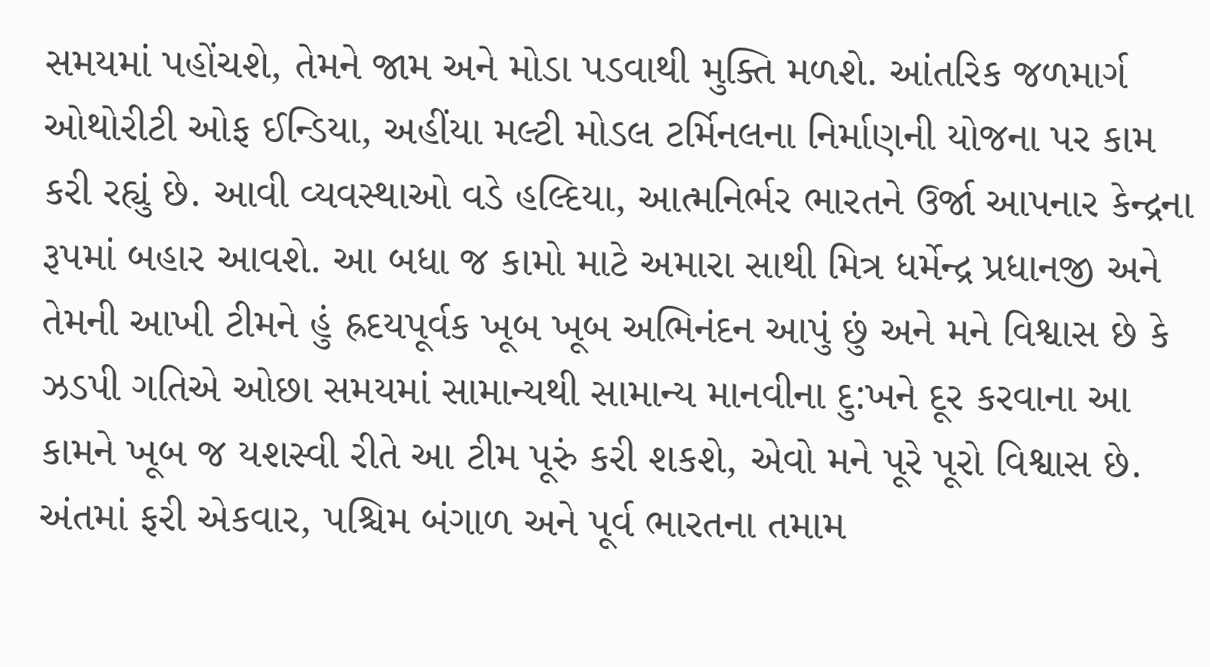સમયમાં પહોંચશે, તેમને જામ અને મોડા પડવાથી મુક્તિ મળશે. આંતરિક જળમાર્ગ ઓથોરીટી ઓફ ઈન્ડિયા, અહીંયા મલ્ટી મોડલ ટર્મિનલના નિર્માણની યોજના પર કામ કરી રહ્યું છે. આવી વ્યવસ્થાઓ વડે હલ્દિયા, આત્મનિર્ભર ભારતને ઉર્જા આપનાર કેન્દ્રના રૂપમાં બહાર આવશે. આ બધા જ કામો માટે અમારા સાથી મિત્ર ધર્મેન્દ્ર પ્રધાનજી અને તેમની આખી ટીમને હું હ્રદયપૂર્વક ખૂબ ખૂબ અભિનંદન આપું છું અને મને વિશ્વાસ છે કે ઝડપી ગતિએ ઓછા સમયમાં સામાન્યથી સામાન્ય માનવીના દુ:ખને દૂર કરવાના આ કામને ખૂબ જ યશસ્વી રીતે આ ટીમ પૂરું કરી શકશે, એવો મને પૂરે પૂરો વિશ્વાસ છે. અંતમાં ફરી એકવાર, પશ્ચિમ બંગાળ અને પૂર્વ ભારતના તમામ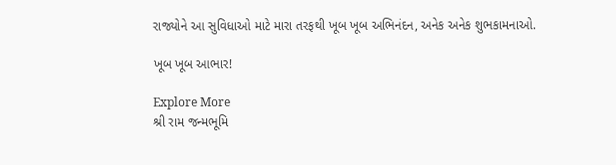રાજ્યોને આ સુવિધાઓ માટે મારા તરફથી ખૂબ ખૂબ અભિનંદન, અનેક અનેક શુભકામનાઓ.

ખૂબ ખૂબ આભાર!

Explore More
શ્રી રામ જન્મભૂમિ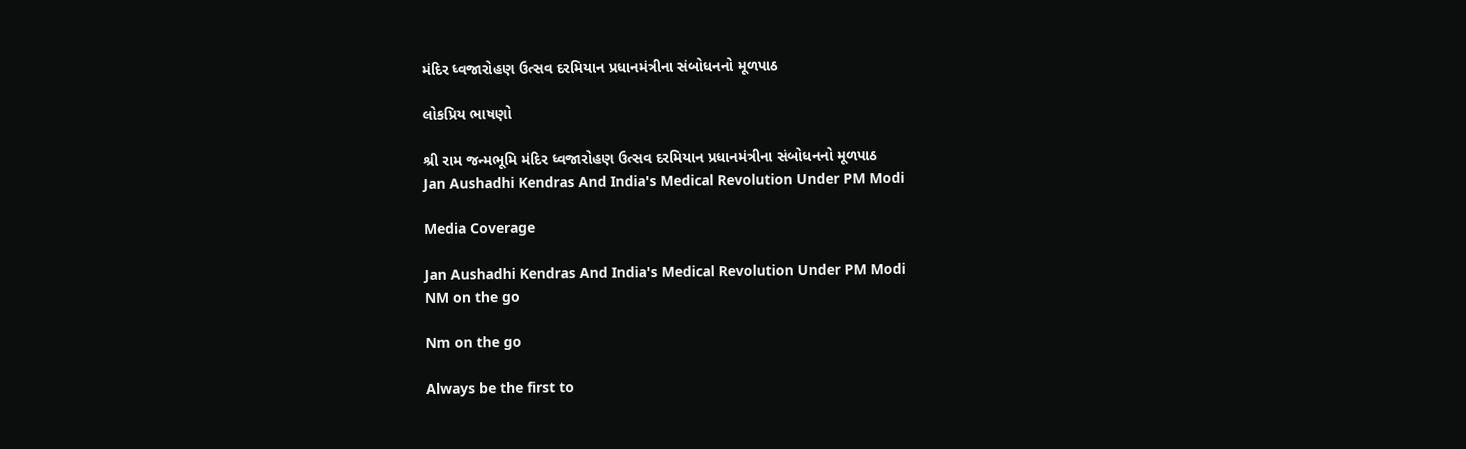મંદિર ધ્વજારોહણ ઉત્સવ દરમિયાન પ્રધાનમંત્રીના સંબોધનનો મૂળપાઠ

લોકપ્રિય ભાષણો

શ્રી રામ જન્મભૂમિ મંદિર ધ્વજારોહણ ઉત્સવ દરમિયાન પ્રધાનમંત્રીના સંબોધનનો મૂળપાઠ
Jan Aushadhi Kendras And India's Medical Revolution Under PM Modi

Media Coverage

Jan Aushadhi Kendras And India's Medical Revolution Under PM Modi
NM on the go

Nm on the go

Always be the first to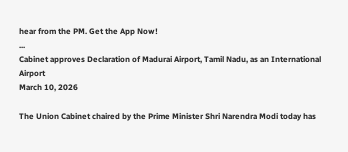hear from the PM. Get the App Now!
...
Cabinet approves Declaration of Madurai Airport, Tamil Nadu, as an International Airport
March 10, 2026

The Union Cabinet chaired by the Prime Minister Shri Narendra Modi today has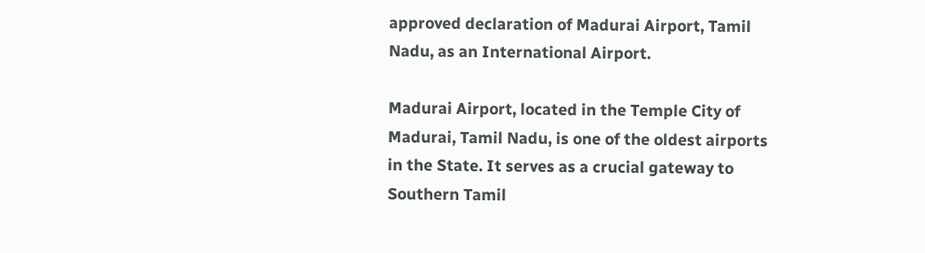approved declaration of Madurai Airport, Tamil Nadu, as an International Airport.

Madurai Airport, located in the Temple City of Madurai, Tamil Nadu, is one of the oldest airports in the State. It serves as a crucial gateway to Southern Tamil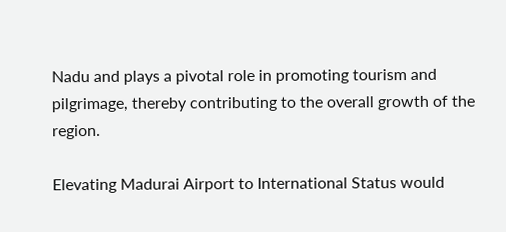Nadu and plays a pivotal role in promoting tourism and pilgrimage, thereby contributing to the overall growth of the region.

Elevating Madurai Airport to International Status would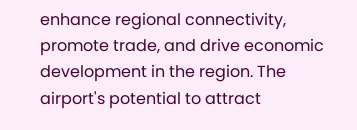enhance regional connectivity, promote trade, and drive economic development in the region. The airport's potential to attract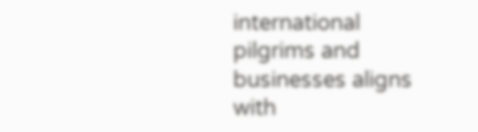international pilgrims and businesses aligns with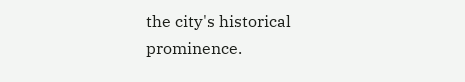the city's historical prominence.